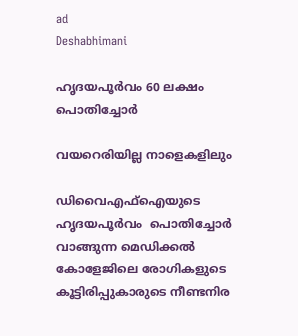ad
Deshabhimani

ഹൃദയപൂര്‍വം 60 ലക്ഷം പൊതിച്ചോർ

വയറെരിയില്ല നാളെകളിലും

ഡിവൈഎഫ്ഐയുടെ ഹൃദയപൂർവം  പൊതിച്ചോർ വാങ്ങുന്ന മെഡിക്കൽ കോളേജിലെ രോഗികളുടെ കൂട്ടിരിപ്പുകാരുടെ നീണ്ടനിര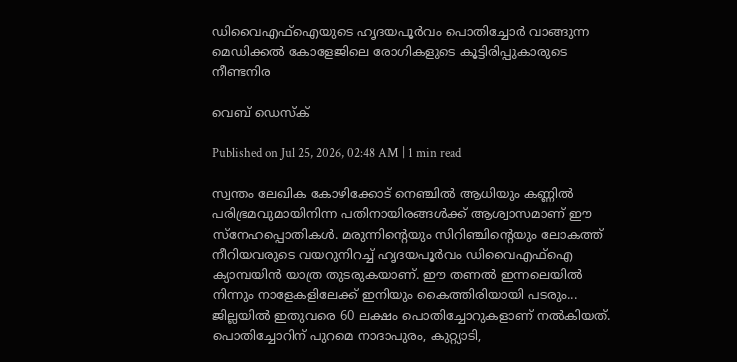ഡിവൈഎഫ്ഐയുടെ ഹൃദയപൂർവം പൊതിച്ചോർ വാങ്ങുന്ന മെഡിക്കൽ കോളേജിലെ രോഗികളുടെ കൂട്ടിരിപ്പുകാരുടെ നീണ്ടനിര

വെബ് ഡെസ്ക്

Published on Jul 25, 2026, 02:48 AM | 1 min read

സ്വന്തം ലേഖിക കോഴിക്കോട് നെഞ്ചിൽ ആധിയും കണ്ണിൽ പരിഭ്രമവുമായിനിന്ന പതിനായിരങ്ങൾക്ക് ആശ്വാസമാണ്‌ ഇ‍ൗ സ്നേഹപ്പൊതികൾ. മരുന്നിന്റെയും സിറിഞ്ചിന്റെയും ലോകത്ത് നീറിയവരുടെ വയറുനിറച്ച് ഹൃദയപൂര്‍വം ഡിവൈഎഫ്ഐ ക്യാമ്പയിൻ യാത്ര തുടരുകയാണ്. ഇ‍ൗ തണൽ ഇന്നലെയിൽ നിന്നും നാളേകളിലേക്ക്‌ ഇനിയും കൈത്തിരിയായി പടരും... ജില്ലയിൽ ഇതുവരെ 60 ലക്ഷം പൊതിച്ചോറുകളാണ്‌ നൽകിയത്‌. പൊതിച്ചോറിന്‌ പുറമെ നാദാപുരം, കുറ്റ്യാടി,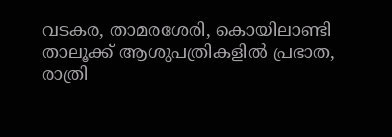വടകര, താമരശേരി, കൊയിലാണ്ടി താലൂക്ക് ആശുപത്രികളിൽ പ്രഭാത, രാത്രി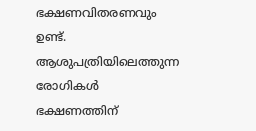ഭക്ഷണവിതരണവും ഉണ്ട്. ആശുപത്രിയിലെത്തുന്ന രോഗികൾ ഭക്ഷണത്തിന്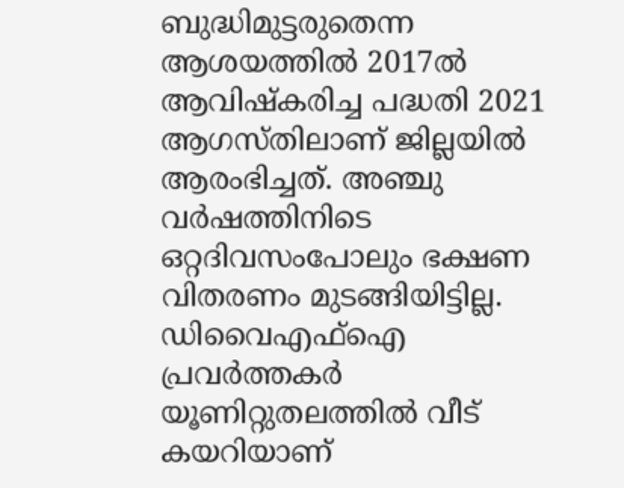ബുദ്ധിമുട്ടരുതെന്ന ആശയത്തിൽ 2017ൽ ആവിഷ്‌കരിച്ച പദ്ധതി 2021 ആഗസ്തിലാണ് ജില്ലയിൽ ആരംഭിച്ചത്. അഞ്ചു വര്‍ഷത്തിനിടെ ഒറ്റദിവസംപോലും ഭക്ഷണ വിതരണം മുടങ്ങിയിട്ടില്ല. ഡിവൈഎഫ്‌ഐ പ്രവർത്തകർ യൂണിറ്റുതലത്തിൽ വീട്‌ കയറിയാണ്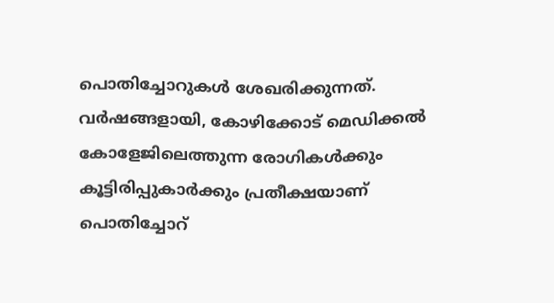പൊതിച്ചോറുകൾ ശേഖരിക്കുന്നത്. വര്‍ഷങ്ങളായി, കോഴിക്കോട് മെഡിക്കൽ കോളേജിലെത്തുന്ന രോഗികൾക്കും കൂട്ടിരിപ്പുകാര്‍ക്കും പ്രതീക്ഷയാണ് പൊതിച്ചോറ്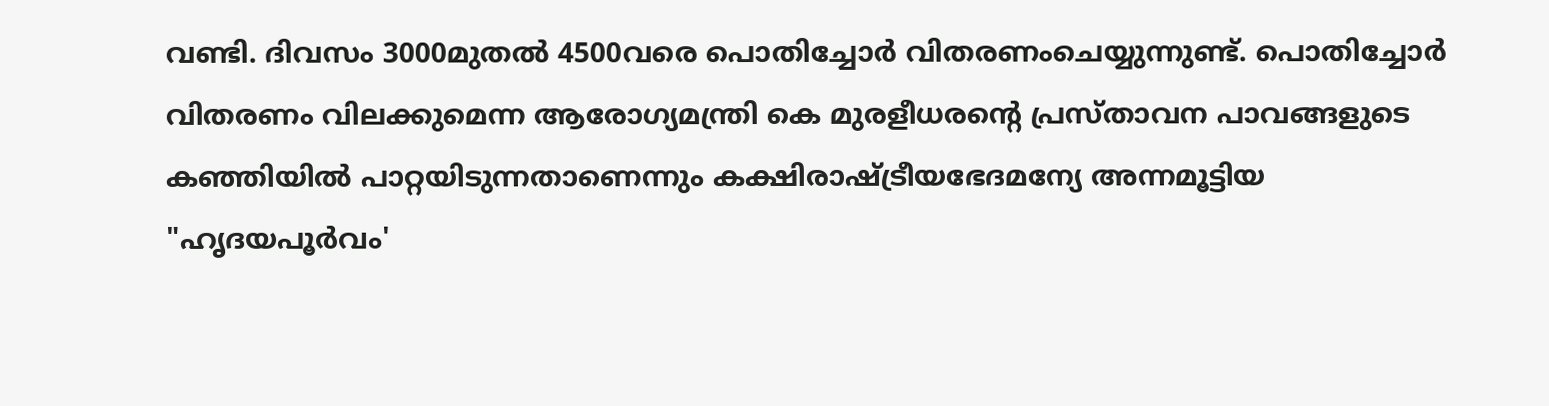വണ്ടി. ദിവസം 3000മുതൽ 4500വരെ പൊതിച്ചോർ വിതരണംചെയ്യുന്നുണ്ട്. പൊതിച്ചോർ വിതരണം വിലക്കുമെന്ന ആരോഗ്യമന്ത്രി കെ മുരളീധരന്റെ പ്രസ്താവന പാവങ്ങളുടെ കഞ്ഞിയിൽ പാറ്റയിടുന്നതാണെന്നും കക്ഷിരാഷ്ട്രീയഭേദമന്യേ അന്നമൂട്ടിയ "ഹൃദയപൂര്‍വം'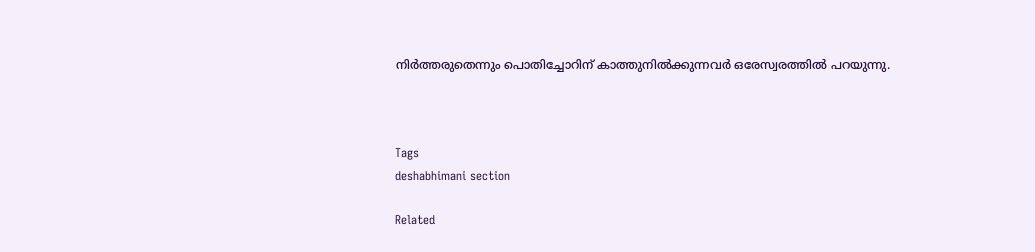നിര്‍ത്തരുതെന്നും പൊതിച്ചോറിന് കാത്തുനിൽക്കുന്നവര്‍ ഒരേസ്വരത്തിൽ പറയുന്നു.



Tags
deshabhimani section

Related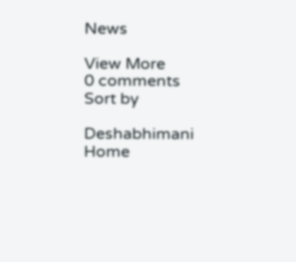News

View More
0 comments
Sort by

Deshabhimani
Home